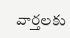వార్తలకు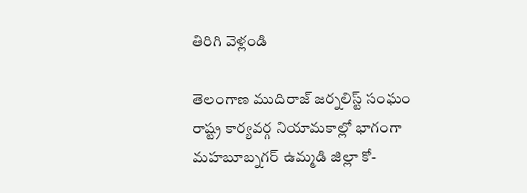తిరిగి వెళ్లండి

తెలంగాణ ముదిరాజ్ జర్నలిస్ట్ సంఘం రాష్ట్ర కార్యవర్గ నియామకాల్లో భాగంగా మహబూబ్నగర్ ఉమ్మడి జిల్లా కో-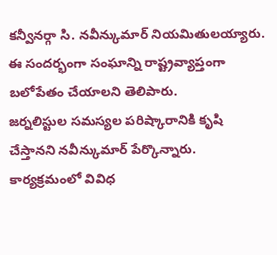కన్వీనర్గా సి. నవీన్కుమార్ నియమితులయ్యారు. ఈ సందర్భంగా సంఘాన్ని రాష్ట్రవ్యాప్తంగా బలోపేతం చేయాలని తెలిపారు.
జర్నలిస్టుల సమస్యల పరిష్కారానికి కృషి చేస్తానని నవీన్కుమార్ పేర్కొన్నారు. కార్యక్రమంలో వివిధ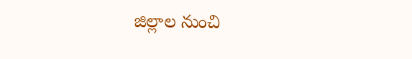జిల్లాల నుంచి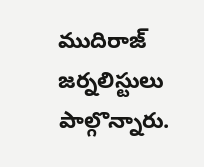ముదిరాజ్ జర్నలిస్టులు పాల్గొన్నారు.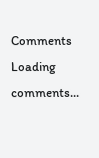Comments
Loading comments...